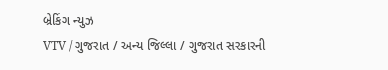બ્રેકિંગ ન્યુઝ
VTV / ગુજરાત / અન્ય જિલ્લા / ગુજરાત સરકારની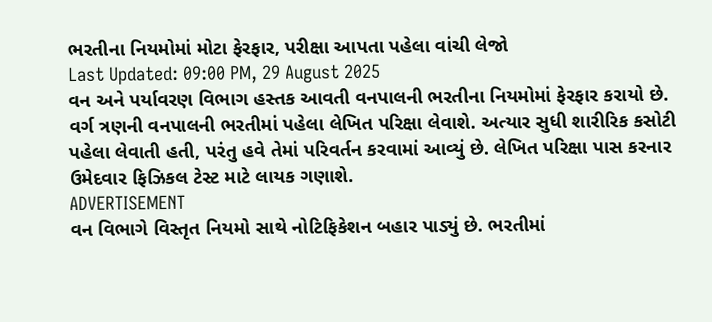ભરતીના નિયમોમાં મોટા ફેરફાર, પરીક્ષા આપતા પહેલા વાંચી લેજો
Last Updated: 09:00 PM, 29 August 2025
વન અને પર્યાવરણ વિભાગ હસ્તક આવતી વનપાલની ભરતીના નિયમોમાં ફેરફાર કરાયો છે. વર્ગ ત્રણની વનપાલની ભરતીમાં પહેલા લેખિત પરિક્ષા લેવાશે. અત્યાર સુધી શારીરિક કસોટી પહેલા લેવાતી હતી, પરંતુ હવે તેમાં પરિવર્તન કરવામાં આવ્યું છે. લેખિત પરિક્ષા પાસ કરનાર ઉમેદવાર ફિઝિકલ ટેસ્ટ માટે લાયક ગણાશે.
ADVERTISEMENT
વન વિભાગે વિસ્તૃત નિયમો સાથે નોટિફિકેશન બહાર પાડ્યું છે. ભરતીમાં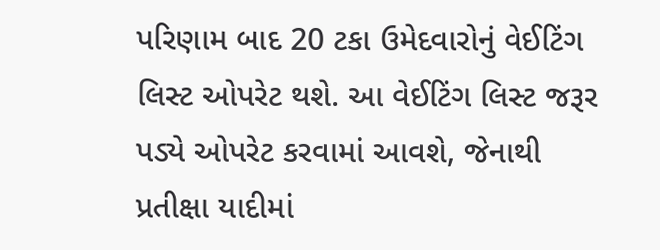પરિણામ બાદ 20 ટકા ઉમેદવારોનું વેઈટિંગ લિસ્ટ ઓપરેટ થશે. આ વેઈટિંગ લિસ્ટ જરૂર પડ્યે ઓપરેટ કરવામાં આવશે, જેનાથી પ્રતીક્ષા યાદીમાં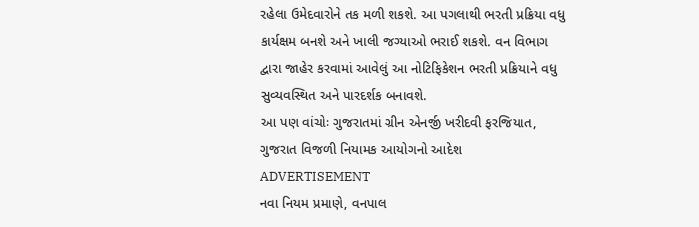રહેલા ઉમેદવારોને તક મળી શકશે. આ પગલાથી ભરતી પ્રક્રિયા વધુ કાર્યક્ષમ બનશે અને ખાલી જગ્યાઓ ભરાઈ શકશે. વન વિભાગ દ્વારા જાહેર કરવામાં આવેલું આ નોટિફિકેશન ભરતી પ્રક્રિયાને વધુ સુવ્યવસ્થિત અને પારદર્શક બનાવશે.
આ પણ વાંચોઃ ગુજરાતમાં ગ્રીન એનર્જી ખરીદવી ફરજિયાત, ગુજરાત વિજળી નિયામક આયોગનો આદેશ
ADVERTISEMENT
નવા નિયમ પ્રમાણે, વનપાલ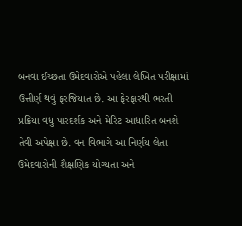બનવા ઈચ્છતા ઉમેદવારોએ પહેલા લેખિત પરીક્ષામાં ઉત્તીર્ણ થવું ફરજિયાત છે. આ ફેરફારથી ભરતી પ્રક્રિયા વધુ પારદર્શક અને મેરિટ આધારિત બનશે તેવી અપેક્ષા છે. વન વિભાગે આ નિર્ણય લેતા ઉમેદવારોની શૈક્ષણિક યોગ્યતા અને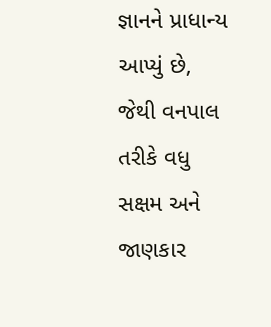જ્ઞાનને પ્રાધાન્ય આપ્યું છે, જેથી વનપાલ તરીકે વધુ સક્ષમ અને જાણકાર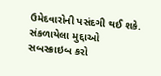ઉમેદવારોની પસંદગી થઈ શકે.
સંકળાયેલા મુદ્દાઓ
સબસ્ક્રાઇબ કરો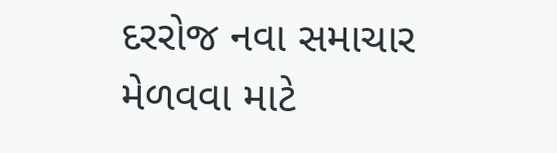દરરોજ નવા સમાચાર મેળવવા માટે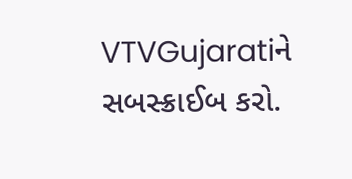VTVGujaratiને સબસ્ક્રાઈબ કરો.